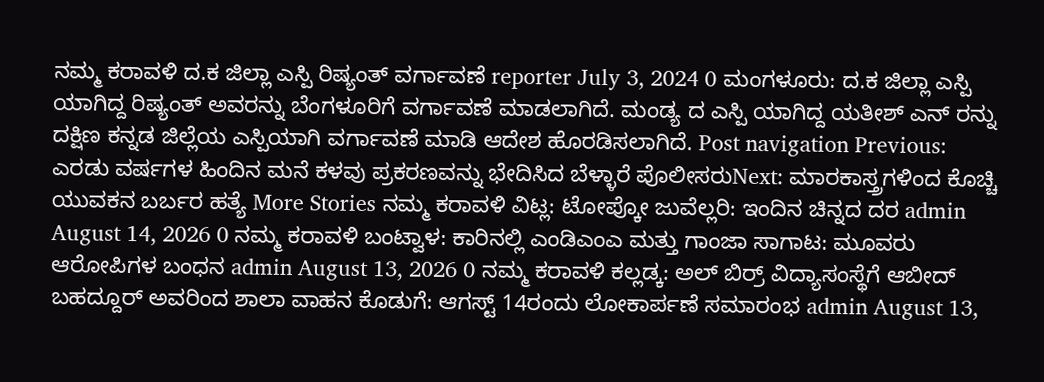ನಮ್ಮ ಕರಾವಳಿ ದ.ಕ ಜಿಲ್ಲಾ ಎಸ್ಪಿ ರಿಷ್ಯಂತ್ ವರ್ಗಾವಣೆ reporter July 3, 2024 0 ಮಂಗಳೂರು: ದ.ಕ ಜಿಲ್ಲಾ ಎಸ್ಪಿ ಯಾಗಿದ್ದ ರಿಷ್ಯಂತ್ ಅವರನ್ನು ಬೆಂಗಳೂರಿಗೆ ವರ್ಗಾವಣೆ ಮಾಡಲಾಗಿದೆ. ಮಂಡ್ಯ ದ ಎಸ್ಪಿ ಯಾಗಿದ್ದ ಯತೀಶ್ ಎನ್ ರನ್ನು ದಕ್ಷಿಣ ಕನ್ನಡ ಜಿಲ್ಲೆಯ ಎಸ್ಪಿಯಾಗಿ ವರ್ಗಾವಣೆ ಮಾಡಿ ಆದೇಶ ಹೊರಡಿಸಲಾಗಿದೆ. Post navigation Previous: ಎರಡು ವರ್ಷಗಳ ಹಿಂದಿನ ಮನೆ ಕಳವು ಪ್ರಕರಣವನ್ನು ಭೇದಿಸಿದ ಬೆಳ್ಳಾರೆ ಪೊಲೀಸರುNext: ಮಾರಕಾಸ್ತ್ರಗಳಿಂದ ಕೊಚ್ಚಿ ಯುವಕನ ಬರ್ಬರ ಹತ್ಯೆ More Stories ನಮ್ಮ ಕರಾವಳಿ ವಿಟ್ಲ: ಟೋಪ್ಕೋ ಜುವೆಲ್ಲರಿ: ಇಂದಿನ ಚಿನ್ನದ ದರ admin August 14, 2026 0 ನಮ್ಮ ಕರಾವಳಿ ಬಂಟ್ವಾಳ: ಕಾರಿನಲ್ಲಿ ಎಂಡಿಎಂಎ ಮತ್ತು ಗಾಂಜಾ ಸಾಗಾಟ: ಮೂವರು ಆರೋಪಿಗಳ ಬಂಧನ admin August 13, 2026 0 ನಮ್ಮ ಕರಾವಳಿ ಕಲ್ಲಡ್ಕ: ಅಲ್ ಬಿರ್ರ್ ವಿದ್ಯಾಸಂಸ್ಥೆಗೆ ಆಬೀದ್ ಬಹದ್ದೂರ್ ಅವರಿಂದ ಶಾಲಾ ವಾಹನ ಕೊಡುಗೆ: ಆಗಸ್ಟ್ 14ರಂದು ಲೋಕಾರ್ಪಣೆ ಸಮಾರಂಭ admin August 13,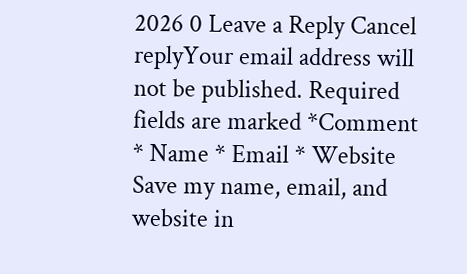2026 0 Leave a Reply Cancel replyYour email address will not be published. Required fields are marked *Comment * Name * Email * Website Save my name, email, and website in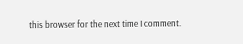this browser for the next time I comment.